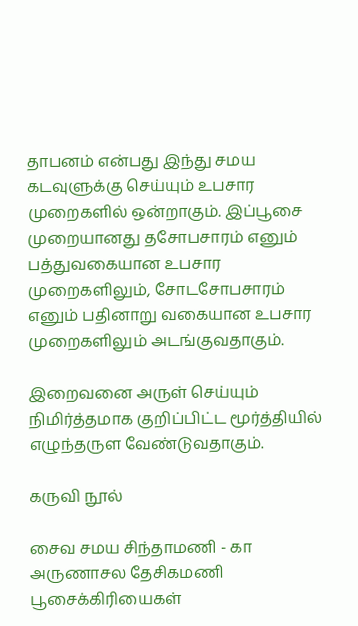தாபனம் என்பது இந்து சமய கடவுளுக்கு செய்யும் உபசார முறைகளில் ஒன்றாகும். இப்பூசை முறையானது தசோபசாரம் எனும் பத்துவகையான உபசார முறைகளிலும், சோடசோபசாரம் எனும் பதினாறு வகையான உபசார முறைகளிலும் அடங்குவதாகும்.

இறைவனை அருள் செய்யும் நிமிர்த்தமாக குறிப்பிட்ட மூர்த்தியில் எழுந்தருள வேண்டுவதாகும்.

கருவி நூல்

சைவ சமய சிந்தாமணி - கா அருணாசல தேசிகமணி பூசைக்கிரியைகள்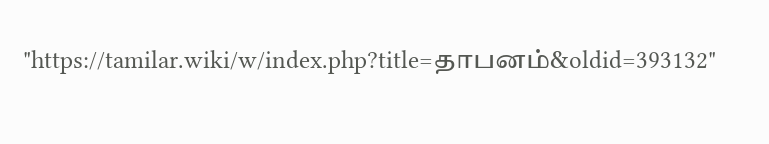"https://tamilar.wiki/w/index.php?title=தாபனம்&oldid=393132"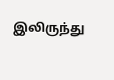இலிருந்து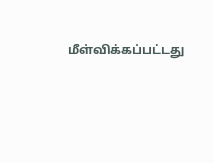மீள்விக்கப்பட்டது